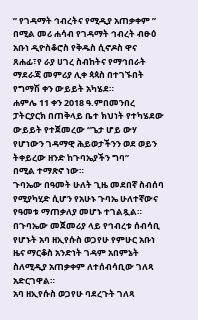” የገዳማት ኅብረትና የሚዲያ አጠቃቀም ” በሚል መሪ ሐሳብ የገዳማት ኅብረት ብፁዕ አቡነ ዲዮስቆሮስ የቅዱስ ሲኖዶስ ዋና ጸሐፊ፣የ ራያ ሀገረ ስብከትና የማኅበራት ማደራጃ መምሪያ ሊቀ ጳጳስ በተገኙበት የግማሽ ቀን ውይይት አካሄደ።
ሐምሌ 11 ቀን 2018 ዓ.ምበመንበረ ፓትርያርክ በጠቅላይ ቤተ ክህነት የተካሄደው
ውይይት የተጀመረው “ጌታ ሆይ ውሃ የሆነውን ገዳማዊ ሕይወታችንን ወደ ወይን ትቀይረው ዘንድ ከጉባኤያችን ግባ”
በሚል ተማጽኖ ነው።
ጉባኤው በዓመት ሁለት ጊዜ መደበኛ ስብሰባ የሚያካሂድ ሲሆን የአሁኑ ጉባኤ ሁለተኛውና የዓመቱ ማጠቃለያ መሆኑ ተገልጿል።
በጉባኤው መጀመሪያ ላይ የኅብረቱ ሰብሳቢ የሆኑት አባ ዘኢየሱስ ወጋየሁ የምሁር አቡነ ዜና ማርቆስ አንድነት ገዳም አበምኔት ስለሚዲያ አጠቃቀም ለተሰብሳቢው ገለጻ አድርገዋል።
አባ ዘኢየሱስ ወጋየሁ ባደረጉት ገለጻ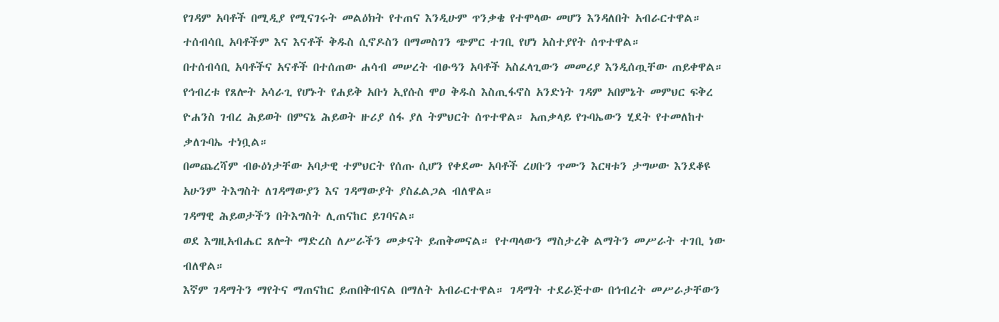የገዳም አባቶች በሚዲያ የሚናገሩት መልዕክት የተጠና እንዲሁም ጥንቃቄ የተሞላው መሆን እንዳለበት አብራርተዋል።
ተሰብሳቢ አባቶችም እና እናቶች ቅዱስ ሲኖዶስን በማመስገን ጭምር ተገቢ የሆነ አስተያየት ሰጥተዋል።
በተሰብሳቢ አባቶችና አናቶች በተሰጠው ሐሳብ መሠረት ብፁዓን አባቶች አስፈላጊውን መመሪያ እንዲሰጧቸው ጠይቀዋል።
የኅብረቱ የጸሎት አሳራጊ የሆኑት የሐይቅ አቡነ ኢየሱስ ሞዐ ቅዱስ እስጢፋኖስ አንድነት ገዳም አበምኔት መምህር ፍቅረ ዮሐንስ ገብረ ሕይወት በምናኔ ሕይወት ዙሪያ ሰፋ ያለ ትምህርት ሰጥተዋል። አጠቃላይ የጉባኤውን ሂደት የተመለከተ ቃለጉባኤ ተነቧል።
በመጨረሻም ብፁዕነታቸው አባታዊ ተምህርት የሰጡ ሲሆን የቀደሙ አባቶች ረሀቡን ጥሙን እርዛቱን ታግሠው እንደቆዩ አሁንም ትእግስት ለገዳማውያን እና ገዳማውያት ያስፈልጋል ብለዋል።
ገዳማዊ ሕይወታችን በትእግስት ሊጠናከር ይገባናል።
ወደ እግዚአብሔር ጸሎት ማድረስ ለሥራችን መቃናት ይጠቅመናል። የተጣላውን ማስታረቅ ልማትን መሥራት ተገቢ ነው ብለዋል።
እኛም ገዳማትን ማየትና ማጠናከር ይጠበቅብናል በማለት አብራርተዋል። ገዳማት ተደራጅተው በኅብረት መሥራታቸውን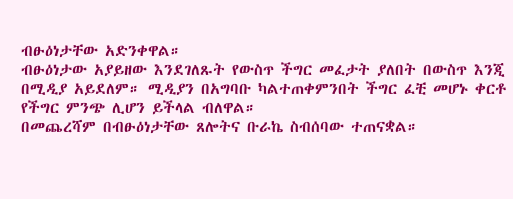ብፁዕነታቸው አድንቀዋል።
ብፁዕነታው አያይዘው እንደገለጹት የውስጥ ችግር መፈታት ያለበት በውስጥ እንጂ በሚዲያ አይደለም። ሚዲያን በአግባቡ ካልተጠቀምንበት ችግር ፈቺ መሆኑ ቀርቶ የችግር ምንጭ ሊሆን ይችላል ብለዋል።
በመጨረሻም በብፁዕነታቸው ጸሎትና ቡራኬ ስብሰባው ተጠናቋል።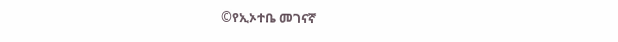©የኢኦተቤ መገናኛ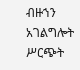ብዙኀን አገልግሎት ሥርጭት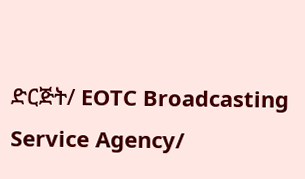ድርጅት/ EOTC Broadcasting Service Agency/